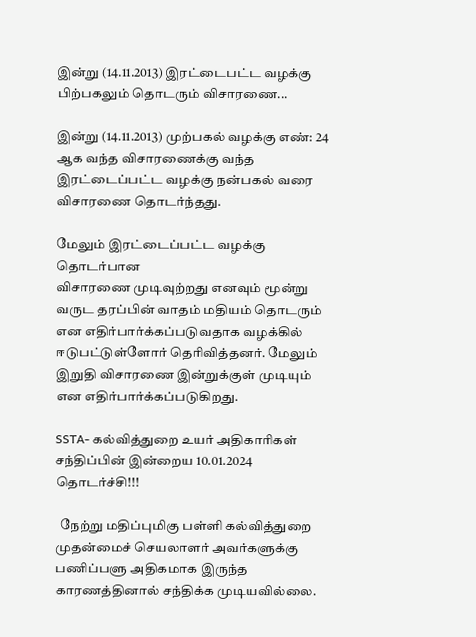இன்று (14.11.2013) இரட்டைபட்ட வழக்கு பிற்பகலும் தொடரும் விசாரணை...

இன்று (14.11.2013) முற்பகல் வழக்கு எண்: 24 ஆக வந்த விசாரணைக்கு வந்த இரட்டைப்பட்ட வழக்கு நன்பகல் வரை விசாரணை தொடர்ந்தது.

மேலும் இரட்டைப்பட்ட வழக்கு தொடர்பான
விசாரணை முடிவுற்றது எனவும் மூன்று வருட தரப்பின் வாதம் மதியம் தொடரும் என எதிர்பார்க்கப்படுவதாக வழக்கில் ஈடுபட்டுள்ளோர் தெரிவித்தனர். மேலும் இறுதி விசாரணை இன்றுக்குள் முடியும் என எதிர்பார்க்கப்படுகிறது.

SSTA- கல்வித்துறை உயர் அதிகாரிகள் சந்திப்பின் இன்றைய 10.01.2024 தொடர்ச்சி!!!

  நேற்று மதிப்புமிகு பள்ளி கல்வித்துறை முதன்மைச் செயலாளர் அவர்களுக்கு பணிப்பளு அதிகமாக இருந்த காரணத்தினால் சந்திக்க முடியவில்லை.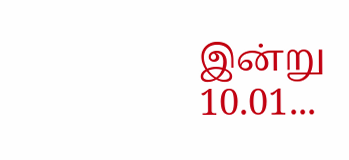இன்று 10.01...